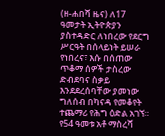(ዘ-ሐበሻ ዜና) ለ17 ዓመታት ኢትዮጵያን ያስተዳድር ለነበረው የደርግ ሥርዓት በሰላይነት ይሠራ የነበረና፣ እሱ በሰጠው ጥቆማ ሰዎች ታስረው ድብደባና ስቃይ እንደደረሰባቸው ያመነው ግለሰብ በካናዳ የመቆየት ተጨማሪ የሕግ ዕድል አገኘ።
የ54 ዓመቱ አቶ ማስረሻ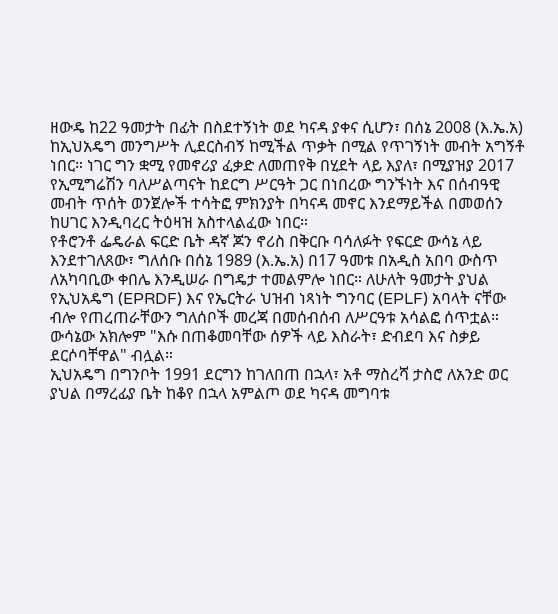ዘውዴ ከ22 ዓመታት በፊት በስደተኝነት ወደ ካናዳ ያቀና ሲሆን፣ በሰኔ 2008 (እ.ኤ.አ) ከኢህአዴግ መንግሥት ሊደርስብኝ ከሚችል ጥቃት በሚል የጥገኝነት መብት አግኝቶ ነበር። ነገር ግን ቋሚ የመኖሪያ ፈቃድ ለመጠየቅ በሂደት ላይ እያለ፣ በሚያዝያ 2017 የኢሚግሬሽን ባለሥልጣናት ከደርግ ሥርዓት ጋር በነበረው ግንኙነት እና በሰብዓዊ መብት ጥሰት ወንጀሎች ተሳትፎ ምክንያት በካናዳ መኖር እንደማይችል በመወሰን ከሀገር እንዲባረር ትዕዛዝ አስተላልፈው ነበር።
የቶሮንቶ ፌዴራል ፍርድ ቤት ዳኛ ጆን ኖሪስ በቅርቡ ባሳለፉት የፍርድ ውሳኔ ላይ እንደተገለጸው፣ ግለሰቡ በሰኔ 1989 (እ.ኤ.አ) በ17 ዓመቱ በአዲስ አበባ ውስጥ ለአካባቢው ቀበሌ እንዲሠራ በግዴታ ተመልምሎ ነበር። ለሁለት ዓመታት ያህል የኢህአዴግ (EPRDF) እና የኤርትራ ህዝብ ነጻነት ግንባር (EPLF) አባላት ናቸው ብሎ የጠረጠራቸውን ግለሰቦች መረጃ በመሰብሰብ ለሥርዓቱ አሳልፎ ሰጥቷል። ውሳኔው አክሎም "እሱ በጠቆመባቸው ሰዎች ላይ እስራት፣ ድብደባ እና ስቃይ ደርሶባቸዋል" ብሏል።
ኢህአዴግ በግንቦት 1991 ደርግን ከገለበጠ በኋላ፣ አቶ ማስረሻ ታስሮ ለአንድ ወር ያህል በማረፊያ ቤት ከቆየ በኋላ አምልጦ ወደ ካናዳ መግባቱ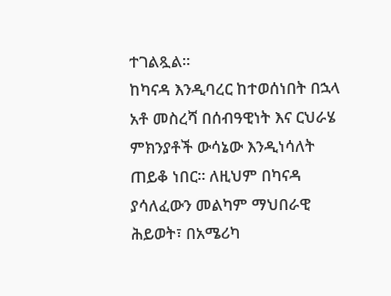ተገልጿል።
ከካናዳ እንዲባረር ከተወሰነበት በኋላ አቶ መስረሻ በሰብዓዊነት እና ርህራሄ ምክንያቶች ውሳኔው እንዲነሳለት ጠይቆ ነበር። ለዚህም በካናዳ ያሳለፈውን መልካም ማህበራዊ ሕይወት፣ በአሜሪካ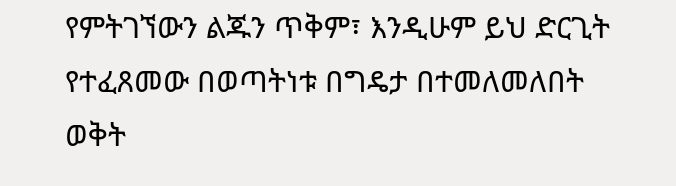የምትገኘውን ልጁን ጥቅም፣ እንዲሁም ይህ ድርጊት የተፈጸመው በወጣትነቱ በግዴታ በተመለመለበት ወቅት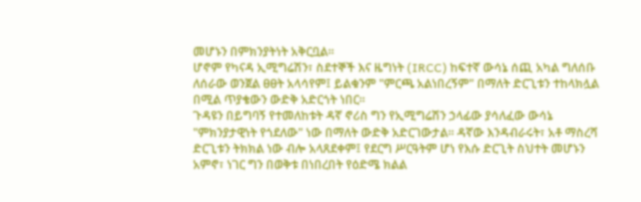መሆኑን በምክንያትነት አቅርቧል።
ሆኖም የካናዳ ኢሚግሬሽን፣ ስደተኞች እና ዜግነት (IRCC) ከፍተኛ ውሳኔ ሰጪ አካል ግለሰቡ ለሰራው ወንጀል ፀፀት አላሳየም፤ ይልቁንም "ምርጫ አልነበረኝም" በማለት ድርጊቱን ተከላክሏል በሚል ጥያቄውን ውድቅ አድርጎት ነበር።
ጉዳዩን በይግባኝ የተመለከቱት ዳኛ ኖሪስ ግን የኢሚግሬሽን ኃላፊው ያሳለፈው ውሳኔ "ምክንያታዊነት የጎደለው" ነው በማለት ውድቅ አድርገውታል። ዳኛው እንዳብራሩት፣ አቶ ማስረሻ ድርጊቱን ትክክል ነው ብሎ አላጸደቀም፤ የደርግ ሥርዓትም ሆነ የእሱ ድርጊት ስህተት መሆኑን አምኖ፣ ነገር ግን በወቅቱ በነበረበት የዕድሜ ክልል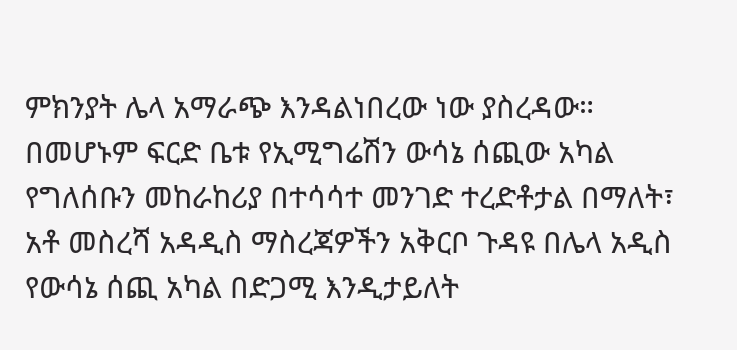ምክንያት ሌላ አማራጭ እንዳልነበረው ነው ያስረዳው።
በመሆኑም ፍርድ ቤቱ የኢሚግሬሽን ውሳኔ ሰጪው አካል የግለሰቡን መከራከሪያ በተሳሳተ መንገድ ተረድቶታል በማለት፣ አቶ መስረሻ አዳዲስ ማስረጃዎችን አቅርቦ ጉዳዩ በሌላ አዲስ የውሳኔ ሰጪ አካል በድጋሚ እንዲታይለት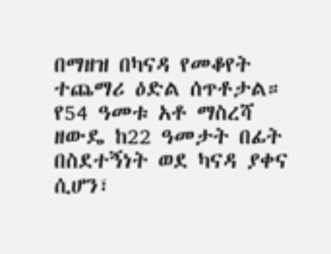በማዘዝ በካናዳ የመቆየት ተጨማሪ ዕድል ሰጥቶታል።
የ54 ዓመቱ አቶ ማስረሻ ዘውዴ ከ22 ዓመታት በፊት በስደተኝነት ወደ ካናዳ ያቀና ሲሆን፣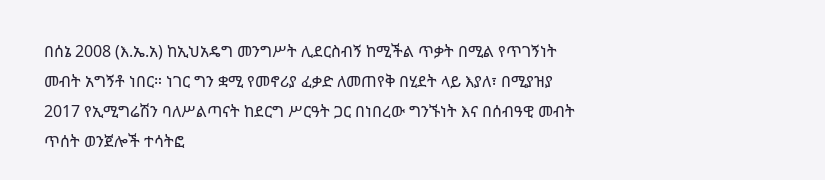በሰኔ 2008 (እ.ኤ.አ) ከኢህአዴግ መንግሥት ሊደርስብኝ ከሚችል ጥቃት በሚል የጥገኝነት መብት አግኝቶ ነበር። ነገር ግን ቋሚ የመኖሪያ ፈቃድ ለመጠየቅ በሂደት ላይ እያለ፣ በሚያዝያ 2017 የኢሚግሬሽን ባለሥልጣናት ከደርግ ሥርዓት ጋር በነበረው ግንኙነት እና በሰብዓዊ መብት ጥሰት ወንጀሎች ተሳትፎ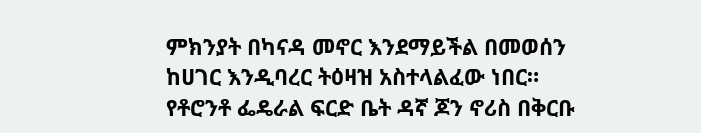ምክንያት በካናዳ መኖር እንደማይችል በመወሰን ከሀገር እንዲባረር ትዕዛዝ አስተላልፈው ነበር።
የቶሮንቶ ፌዴራል ፍርድ ቤት ዳኛ ጆን ኖሪስ በቅርቡ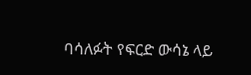ባሳለፉት የፍርድ ውሳኔ ላይ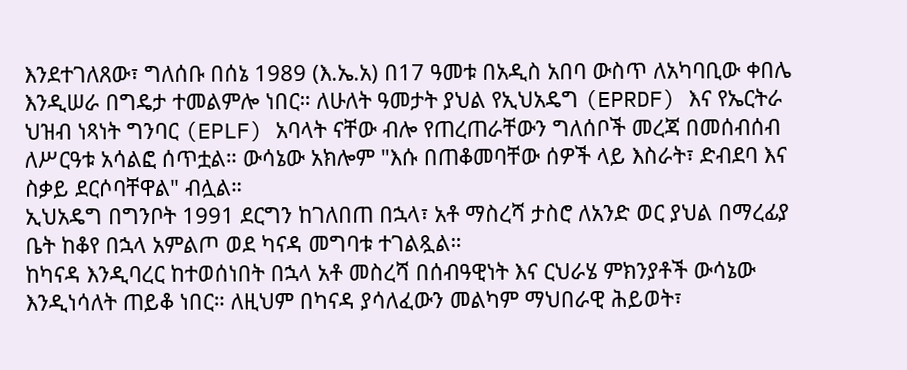እንደተገለጸው፣ ግለሰቡ በሰኔ 1989 (እ.ኤ.አ) በ17 ዓመቱ በአዲስ አበባ ውስጥ ለአካባቢው ቀበሌ እንዲሠራ በግዴታ ተመልምሎ ነበር። ለሁለት ዓመታት ያህል የኢህአዴግ (EPRDF) እና የኤርትራ ህዝብ ነጻነት ግንባር (EPLF) አባላት ናቸው ብሎ የጠረጠራቸውን ግለሰቦች መረጃ በመሰብሰብ ለሥርዓቱ አሳልፎ ሰጥቷል። ውሳኔው አክሎም "እሱ በጠቆመባቸው ሰዎች ላይ እስራት፣ ድብደባ እና ስቃይ ደርሶባቸዋል" ብሏል።
ኢህአዴግ በግንቦት 1991 ደርግን ከገለበጠ በኋላ፣ አቶ ማስረሻ ታስሮ ለአንድ ወር ያህል በማረፊያ ቤት ከቆየ በኋላ አምልጦ ወደ ካናዳ መግባቱ ተገልጿል።
ከካናዳ እንዲባረር ከተወሰነበት በኋላ አቶ መስረሻ በሰብዓዊነት እና ርህራሄ ምክንያቶች ውሳኔው እንዲነሳለት ጠይቆ ነበር። ለዚህም በካናዳ ያሳለፈውን መልካም ማህበራዊ ሕይወት፣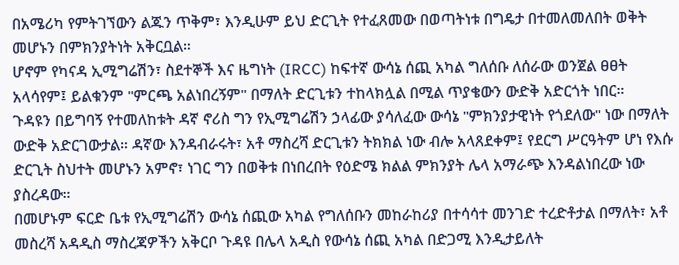በአሜሪካ የምትገኘውን ልጁን ጥቅም፣ እንዲሁም ይህ ድርጊት የተፈጸመው በወጣትነቱ በግዴታ በተመለመለበት ወቅት መሆኑን በምክንያትነት አቅርቧል።
ሆኖም የካናዳ ኢሚግሬሽን፣ ስደተኞች እና ዜግነት (IRCC) ከፍተኛ ውሳኔ ሰጪ አካል ግለሰቡ ለሰራው ወንጀል ፀፀት አላሳየም፤ ይልቁንም "ምርጫ አልነበረኝም" በማለት ድርጊቱን ተከላክሏል በሚል ጥያቄውን ውድቅ አድርጎት ነበር።
ጉዳዩን በይግባኝ የተመለከቱት ዳኛ ኖሪስ ግን የኢሚግሬሽን ኃላፊው ያሳለፈው ውሳኔ "ምክንያታዊነት የጎደለው" ነው በማለት ውድቅ አድርገውታል። ዳኛው እንዳብራሩት፣ አቶ ማስረሻ ድርጊቱን ትክክል ነው ብሎ አላጸደቀም፤ የደርግ ሥርዓትም ሆነ የእሱ ድርጊት ስህተት መሆኑን አምኖ፣ ነገር ግን በወቅቱ በነበረበት የዕድሜ ክልል ምክንያት ሌላ አማራጭ እንዳልነበረው ነው ያስረዳው።
በመሆኑም ፍርድ ቤቱ የኢሚግሬሽን ውሳኔ ሰጪው አካል የግለሰቡን መከራከሪያ በተሳሳተ መንገድ ተረድቶታል በማለት፣ አቶ መስረሻ አዳዲስ ማስረጃዎችን አቅርቦ ጉዳዩ በሌላ አዲስ የውሳኔ ሰጪ አካል በድጋሚ እንዲታይለት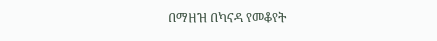በማዘዝ በካናዳ የመቆየት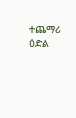ተጨማሪ ዕድል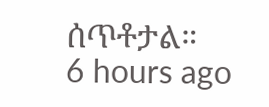ሰጥቶታል።
6 hours ago